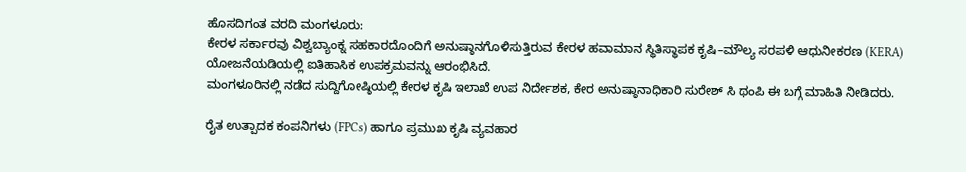ಹೊಸದಿಗಂತ ವರದಿ ಮಂಗಳೂರು:
ಕೇರಳ ಸರ್ಕಾರವು ವಿಶ್ವಬ್ಯಾಂಕ್ನ ಸಹಕಾರದೊಂದಿಗೆ ಅನುಷ್ಠಾನಗೊಳಿಸುತ್ತಿರುವ ಕೇರಳ ಹವಾಮಾನ ಸ್ಥಿತಿಸ್ಥಾಪಕ ಕೃಷಿ–ಮೌಲ್ಯ ಸರಪಳಿ ಆಧುನೀಕರಣ (KERA) ಯೋಜನೆಯಡಿಯಲ್ಲಿ ಐತಿಹಾಸಿಕ ಉಪಕ್ರಮವನ್ನು ಆರಂಭಿಸಿದೆ.
ಮಂಗಳೂರಿನಲ್ಲಿ ನಡೆದ ಸುದ್ದಿಗೋಷ್ಠಿಯಲ್ಲಿ ಕೇರಳ ಕೃಷಿ ಇಲಾಖೆ ಉಪ ನಿರ್ದೇಶಕ, ಕೇರ ಅನುಷ್ಠಾನಾಧಿಕಾರಿ ಸುರೇಶ್ ಸಿ ಥಂಪಿ ಈ ಬಗ್ಗೆ ಮಾಹಿತಿ ನೀಡಿದರು.

ರೈತ ಉತ್ಪಾದಕ ಕಂಪನಿಗಳು (FPCs) ಹಾಗೂ ಪ್ರಮುಖ ಕೃಷಿ ವ್ಯವಹಾರ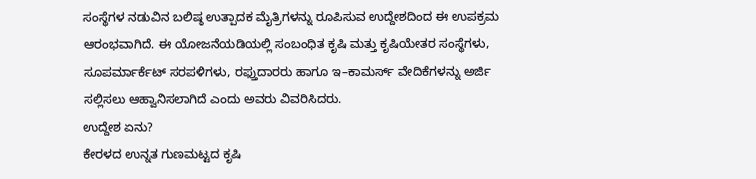ಸಂಸ್ಥೆಗಳ ನಡುವಿನ ಬಲಿಷ್ಠ ಉತ್ಪಾದಕ ಮೈತ್ರಿಗಳನ್ನು ರೂಪಿಸುವ ಉದ್ದೇಶದಿಂದ ಈ ಉಪಕ್ರಮ ಆರಂಭವಾಗಿದೆ. ಈ ಯೋಜನೆಯಡಿಯಲ್ಲಿ ಸಂಬಂಧಿತ ಕೃಷಿ ಮತ್ತು ಕೃಷಿಯೇತರ ಸಂಸ್ಥೆಗಳು, ಸೂಪರ್ಮಾರ್ಕೆಟ್ ಸರಪಳಿಗಳು, ರಫ್ತುದಾರರು ಹಾಗೂ ಇ–ಕಾಮರ್ಸ್ ವೇದಿಕೆಗಳನ್ನು ಅರ್ಜಿ ಸಲ್ಲಿಸಲು ಆಹ್ವಾನಿಸಲಾಗಿದೆ ಎಂದು ಅವರು ವಿವರಿಸಿದರು.
ಉದ್ದೇಶ ಏನು?
ಕೇರಳದ ಉನ್ನತ ಗುಣಮಟ್ಟದ ಕೃಷಿ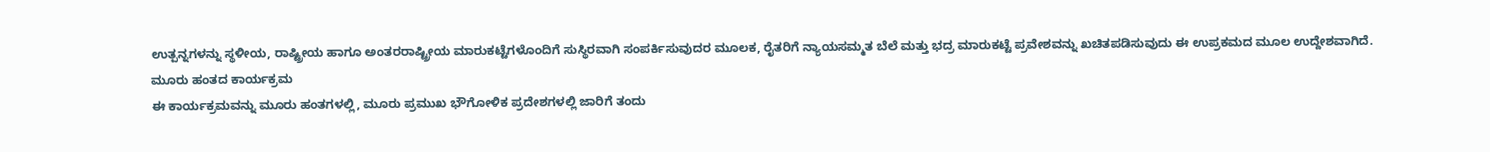ಉತ್ಪನ್ನಗಳನ್ನು ಸ್ಥಳೀಯ, ರಾಷ್ಟ್ರೀಯ ಹಾಗೂ ಅಂತರರಾಷ್ಟ್ರೀಯ ಮಾರುಕಟ್ಟೆಗಳೊಂದಿಗೆ ಸುಸ್ಥಿರವಾಗಿ ಸಂಪರ್ಕಿಸುವುದರ ಮೂಲಕ, ರೈತರಿಗೆ ನ್ಯಾಯಸಮ್ಮತ ಬೆಲೆ ಮತ್ತು ಭದ್ರ ಮಾರುಕಟ್ಟೆ ಪ್ರವೇಶವನ್ನು ಖಚಿತಪಡಿಸುವುದು ಈ ಉಪ್ರಕಮದ ಮೂಲ ಉದ್ದೇಶವಾಗಿದೆ.
ಮೂರು ಹಂತದ ಕಾರ್ಯಕ್ರಮ
ಈ ಕಾರ್ಯಕ್ರಮವನ್ನು ಮೂರು ಹಂತಗಳಲ್ಲಿ, ಮೂರು ಪ್ರಮುಖ ಭೌಗೋಳಿಕ ಪ್ರದೇಶಗಳಲ್ಲಿ ಜಾರಿಗೆ ತಂದು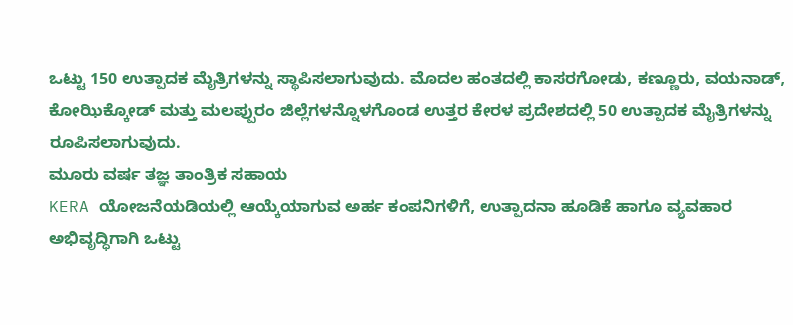ಒಟ್ಟು 150 ಉತ್ಪಾದಕ ಮೈತ್ರಿಗಳನ್ನು ಸ್ಥಾಪಿಸಲಾಗುವುದು. ಮೊದಲ ಹಂತದಲ್ಲಿ ಕಾಸರಗೋಡು, ಕಣ್ಣೂರು, ವಯನಾಡ್, ಕೋಝಿಕ್ಕೋಡ್ ಮತ್ತು ಮಲಪ್ಪುರಂ ಜಿಲ್ಲೆಗಳನ್ನೊಳಗೊಂಡ ಉತ್ತರ ಕೇರಳ ಪ್ರದೇಶದಲ್ಲಿ 50 ಉತ್ಪಾದಕ ಮೈತ್ರಿಗಳನ್ನು ರೂಪಿಸಲಾಗುವುದು.
ಮೂರು ವರ್ಷ ತಜ್ಞ ತಾಂತ್ರಿಕ ಸಹಾಯ
KERA ಯೋಜನೆಯಡಿಯಲ್ಲಿ ಆಯ್ಕೆಯಾಗುವ ಅರ್ಹ ಕಂಪನಿಗಳಿಗೆ, ಉತ್ಪಾದನಾ ಹೂಡಿಕೆ ಹಾಗೂ ವ್ಯವಹಾರ ಅಭಿವೃದ್ಧಿಗಾಗಿ ಒಟ್ಟು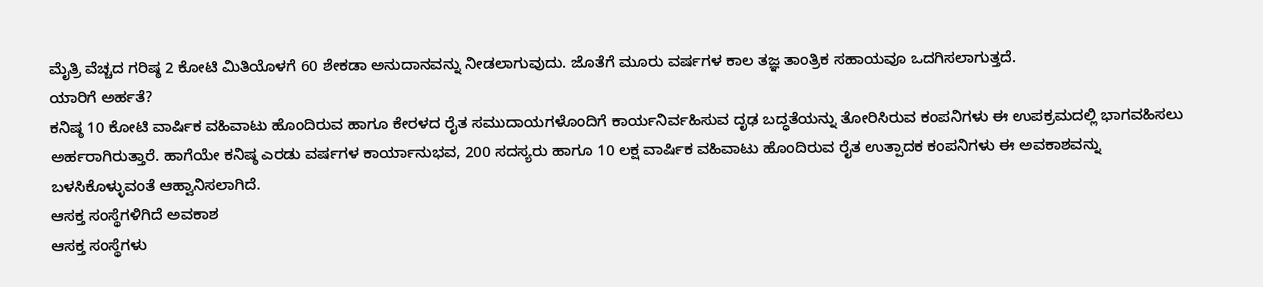ಮೈತ್ರಿ ವೆಚ್ಚದ ಗರಿಷ್ಠ 2 ಕೋಟಿ ಮಿತಿಯೊಳಗೆ 60 ಶೇಕಡಾ ಅನುದಾನವನ್ನು ನೀಡಲಾಗುವುದು. ಜೊತೆಗೆ ಮೂರು ವರ್ಷಗಳ ಕಾಲ ತಜ್ಞ ತಾಂತ್ರಿಕ ಸಹಾಯವೂ ಒದಗಿಸಲಾಗುತ್ತದೆ.
ಯಾರಿಗೆ ಅರ್ಹತೆ?
ಕನಿಷ್ಠ 10 ಕೋಟಿ ವಾರ್ಷಿಕ ವಹಿವಾಟು ಹೊಂದಿರುವ ಹಾಗೂ ಕೇರಳದ ರೈತ ಸಮುದಾಯಗಳೊಂದಿಗೆ ಕಾರ್ಯನಿರ್ವಹಿಸುವ ದೃಢ ಬದ್ಧತೆಯನ್ನು ತೋರಿಸಿರುವ ಕಂಪನಿಗಳು ಈ ಉಪಕ್ರಮದಲ್ಲಿ ಭಾಗವಹಿಸಲು ಅರ್ಹರಾಗಿರುತ್ತಾರೆ. ಹಾಗೆಯೇ ಕನಿಷ್ಠ ಎರಡು ವರ್ಷಗಳ ಕಾರ್ಯಾನುಭವ, 200 ಸದಸ್ಯರು ಹಾಗೂ 10 ಲಕ್ಷ ವಾರ್ಷಿಕ ವಹಿವಾಟು ಹೊಂದಿರುವ ರೈತ ಉತ್ಪಾದಕ ಕಂಪನಿಗಳು ಈ ಅವಕಾಶವನ್ನು ಬಳಸಿಕೊಳ್ಳುವಂತೆ ಆಹ್ವಾನಿಸಲಾಗಿದೆ.
ಆಸಕ್ತ ಸಂಸ್ಥೆಗಳಿಗಿದೆ ಅವಕಾಶ
ಆಸಕ್ತ ಸಂಸ್ಥೆಗಳು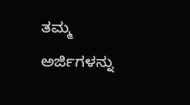ತಮ್ಮ ಅರ್ಜಿಗಳನ್ನು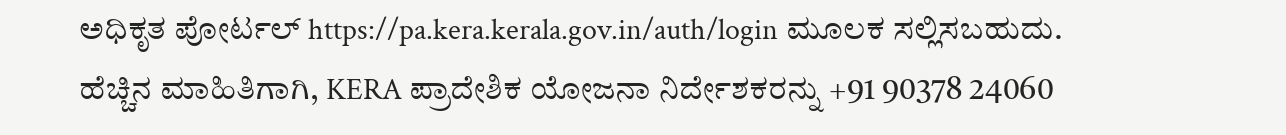ಅಧಿಕೃತ ಪೋರ್ಟಲ್ https://pa.kera.kerala.gov.in/auth/login ಮೂಲಕ ಸಲ್ಲಿಸಬಹುದು. ಹೆಚ್ಚಿನ ಮಾಹಿತಿಗಾಗಿ, KERA ಪ್ರಾದೇಶಿಕ ಯೋಜನಾ ನಿರ್ದೇಶಕರನ್ನು +91 90378 24060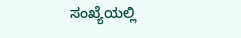ಸಂಖ್ಯೆಯಲ್ಲಿ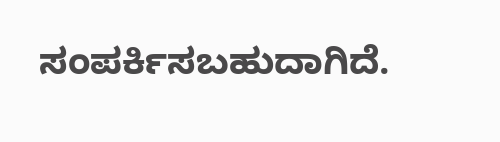ಸಂಪರ್ಕಿಸಬಹುದಾಗಿದೆ.